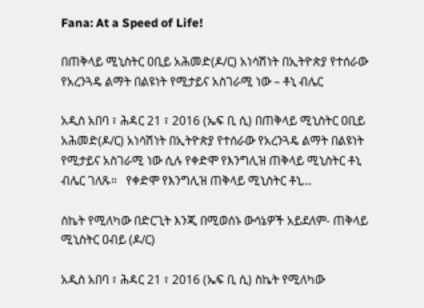Fana: At a Speed of Life!

በጠቅላይ ሚኒስትር ዐቢይ አሕመድ(ዶ/ር) አነሳሽነት በኢትዮጵያ የተሰራው የአረንጓዴ ልማት በልዩነት የሚታይና አስገራሚ ነው – ቶኒ ብሌር

አዲስ አበባ ፣ ሕዳር 21 ፣ 2016 (ኤፍ ቢ ሲ) በጠቅላይ ሚኒስትር ዐቢይ አሕመድ(ዶ/ር) አነሳሽነት በኢትዮጵያ የተሰራው የአረንጓዴ ልማት በልዩነት የሚታይና አስገራሚ ነው ሲሉ የቀድሞ የእንግሊዝ ጠቅላይ ሚኒስትር ቶኒ ብሌር ገለጹ።   የቀድሞ የእንግሊዝ ጠቅላይ ሚኒስትር ቶኒ…

ስኬት የሚለካው በድርጊት እንጂ በሚወሰኑ ውሳኔዎች አይደለም- ጠቅላይ ሚኒስትር ዐብይ (ዶ/ር)

አዲስ አበባ ፣ ሕዳር 21 ፣ 2016 (ኤፍ ቢ ሲ) ስኬት የሚለካው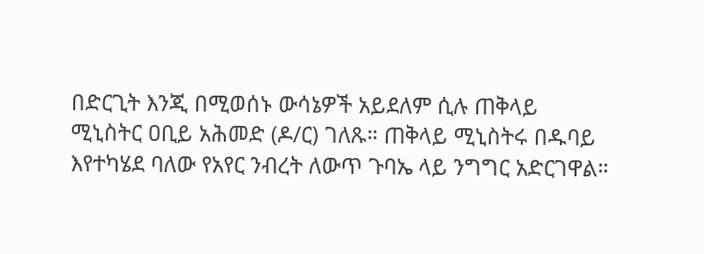በድርጊት እንጂ በሚወሰኑ ውሳኔዎች አይደለም ሲሉ ጠቅላይ ሚኒስትር ዐቢይ አሕመድ (ዶ/ር) ገለጹ። ጠቅላይ ሚኒስትሩ በዱባይ እየተካሄደ ባለው የአየር ንብረት ለውጥ ጉባኤ ላይ ንግግር አድርገዋል።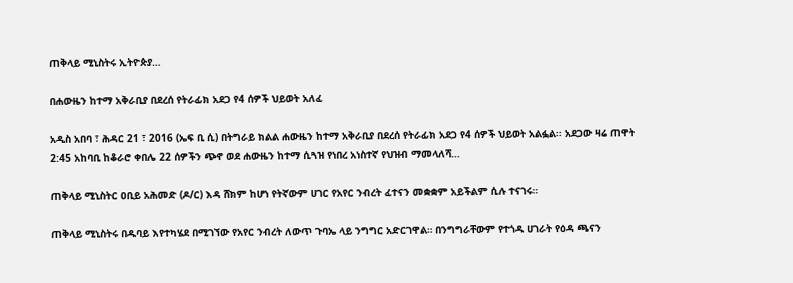ጠቅላይ ሚኒስትሩ ኢትዮጵያ…

በሐውዜን ከተማ አቅራቢያ በደረሰ የትራፊክ አደጋ የ4 ሰዎች ህይወት አለፈ

አዲስ አበባ ፣ ሕዳር 21 ፣ 2016 (ኤፍ ቢ ሲ) በትግራይ ክልል ሐውዜን ከተማ አቅራቢያ በደረሰ የትራፊክ አደጋ የ4 ሰዎች ህይወት አልፏል፡፡ አደጋው ዛሬ ጠዋት 2:45 አከባቢ ከቆራሮ ቀበሌ 22 ሰዎችን ጭኖ ወደ ሐውዜን ከተማ ሲጓዝ የነበረ አነስተኛ የህዝብ ማመላለሻ…

ጠቅላይ ሚኒስትር ዐቢይ አሕመድ (ዶ/ር) እዳ ሸክም ከሆነ የትኛውም ሀገር የአየር ንብረት ፈተናን መቋቋም አይችልም ሲሉ ተናገሩ።

ጠቅላይ ሚኒስትሩ በዱባይ እየተካሄደ በሚገኘው የአየር ንብረት ለውጥ ጉባኤ ላይ ንግግር አድርገዋል። በንግግራቸውም የተጎዱ ሀገራት የዕዳ ጫናን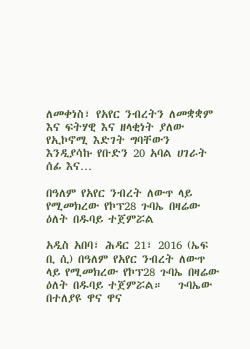ለመቀነስ፣ የአየር ንብረትን ለመቋቋም እና ፍትሃዊ እና ዘላቂነት ያለው የኢኮኖሚ እድገት ግባቸውን እንዲያሳኩ የቡድን 20 አባል ሀገራት ሰፊ እና…

በዓለም የአየር ንብረት ለውጥ ላይ የሚመክረው የኮፕ28 ጉባኤ በዛሬው ዕለት በዱባይ ተጀምሯል

አዲስ አበባ፣ ሕዳር 21፣ 2016 (ኤፍ ቢ ሲ) በዓለም የአየር ንብረት ለውጥ ላይ የሚመክረው የኮፕ28 ጉባኤ በዛሬው ዕለት በዱባይ ተጀምሯል።   ጉባኤው በተለያዩ ዋና ዋና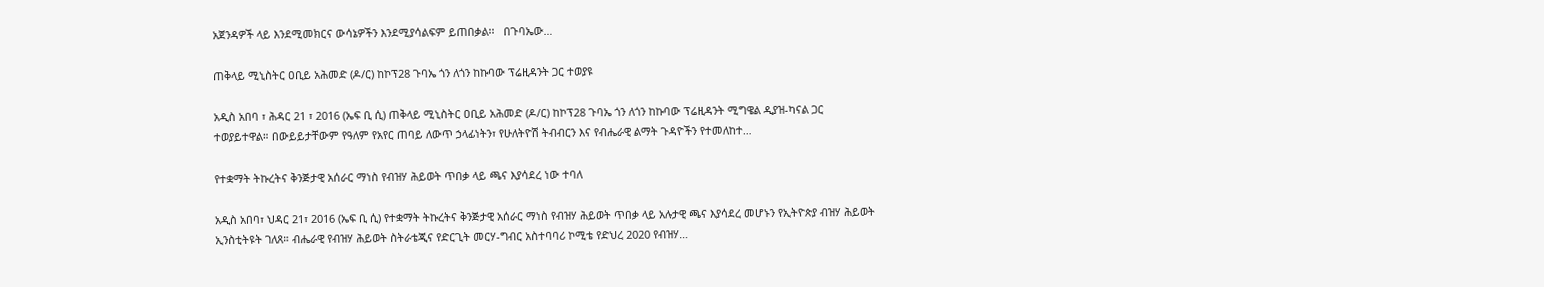አጀንዳዎች ላይ እንደሚመክርና ውሳኔዎችን እንደሚያሳልፍም ይጠበቃል፡፡   በጉባኤው…

ጠቅላይ ሚኒስትር ዐቢይ አሕመድ (ዶ/ር) ከኮፕ28 ጉባኤ ጎን ለጎን ከኩባው ፕሬዚዳንት ጋር ተወያዩ

አዲስ አበባ ፣ ሕዳር 21 ፣ 2016 (ኤፍ ቢ ሲ) ጠቅላይ ሚኒስትር ዐቢይ አሕመድ (ዶ/ር) ከኮፕ28 ጉባኤ ጎን ለጎን ከኩባው ፕሬዚዳንት ሚግዌል ዲያዝ-ካናል ጋር ተወያይተዋል። በውይይታቸውም የዓለም የአየር ጠባይ ለውጥ ኃላፊነትን፣ የሁለትዮሽ ትብብርን እና የብሔራዊ ልማት ጉዳዮችን የተመለከተ…

የተቋማት ትኩረትና ቅንጅታዊ አሰራር ማነስ የብዝሃ ሕይወት ጥበቃ ላይ ጫና እያሳደረ ነው ተባለ

አዲስ አበባ፣ ህዳር 21፣ 2016 (ኤፍ ቢ ሲ) የተቋማት ትኩረትና ቅንጅታዊ አሰራር ማነስ የብዝሃ ሕይወት ጥበቃ ላይ አሉታዊ ጫና እያሳደረ መሆኑን የኢትዮጵያ ብዝሃ ሕይወት ኢንስቲትዩት ገለጸ። ብሔራዊ የብዝሃ ሕይወት ስትራቴጂና የድርጊት መርሃ-ግብር አስተባባሪ ኮሚቴ የድህረ 2020 የብዝሃ…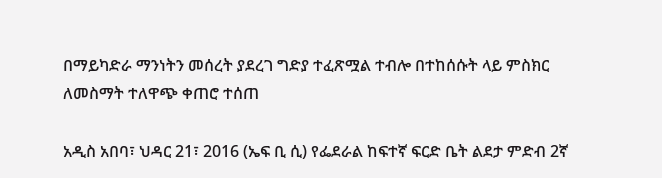በማይካድራ ማንነትን መሰረት ያደረገ ግድያ ተፈጽሟል ተብሎ በተከሰሱት ላይ ምስክር ለመስማት ተለዋጭ ቀጠሮ ተሰጠ

አዲስ አበባ፣ ህዳር 21፣ 2016 (ኤፍ ቢ ሲ) የፌደራል ከፍተኛ ፍርድ ቤት ልደታ ምድብ 2ኛ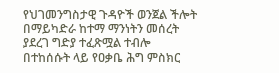የህገመንግስታዊ ጉዳዮች ወንጀል ችሎት በማይካድራ ከተማ ማንነትን መሰረት ያደረገ ግድያ ተፈጽሟል ተብሎ በተከሰሱት ላይ የዐቃቤ ሕግ ምስክር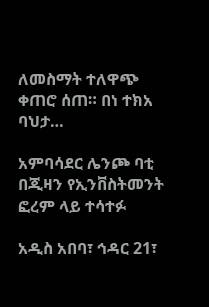ለመስማት ተለዋጭ ቀጠሮ ሰጠ። በነ ተክአ ባህታ…

አምባሳደር ሌንጮ ባቲ በጂዛን የኢንቨስትመንት ፎረም ላይ ተሳተፉ

አዲስ አበባ፣ ኅዳር 21፣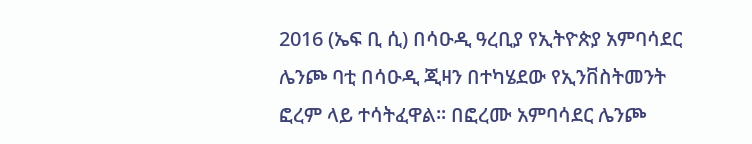2016 (ኤፍ ቢ ሲ) በሳዑዲ ዓረቢያ የኢትዮጵያ አምባሳደር ሌንጮ ባቲ በሳዑዲ ጂዛን በተካሄደው የኢንቨስትመንት ፎረም ላይ ተሳትፈዋል፡፡ በፎረሙ አምባሳደር ሌንጮ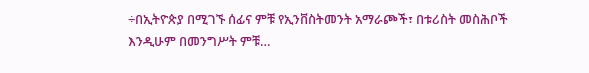÷በኢትዮጵያ በሚገኙ ሰፊና ምቹ የኢንቨስትመንት አማራጮች፣ በቱሪስት መስሕቦች እንዲሁም በመንግሥት ምቹ…